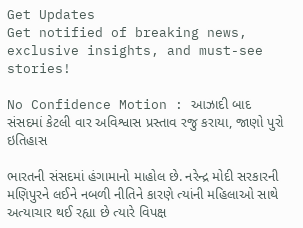Get Updates
Get notified of breaking news, exclusive insights, and must-see stories!

No Confidence Motion : આઝાદી બાદ સંસદમાં કેટલી વાર અવિશ્વાસ પ્રસ્તાવ રજુ કરાયા, જાણો પુરો ઇતિહાસ

ભારતની સંસદમાં હંગામાનો માહોલ છે. નરેન્દ્ર મોદી સરકારની મણિપુરને લઈને નબળી નીતિને કારણે ત્યાંની મહિલાઓ સાથે અત્યાચાર થઈ રહ્યા છે ત્યારે વિપક્ષ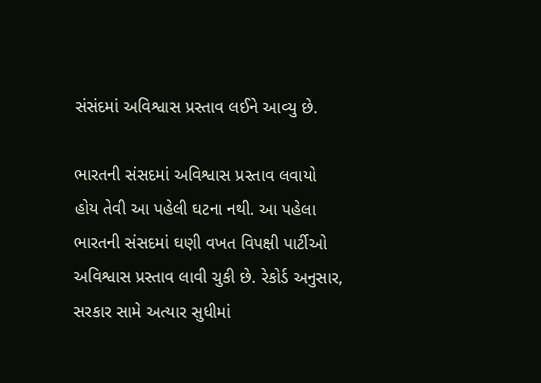સંસંદમાં અવિશ્વાસ પ્રસ્તાવ લઈને આવ્યુ છે.

ભારતની સંસદમાં અવિશ્વાસ પ્રસ્તાવ લવાયો હોય તેવી આ પહેલી ઘટના નથી. આ પહેલા ભારતની સંસદમાં ઘણી વખત વિપક્ષી પાર્ટીઓ અવિશ્વાસ પ્રસ્તાવ લાવી ચુકી છે. રેકોર્ડ અનુસાર, સરકાર સામે અત્યાર સુધીમાં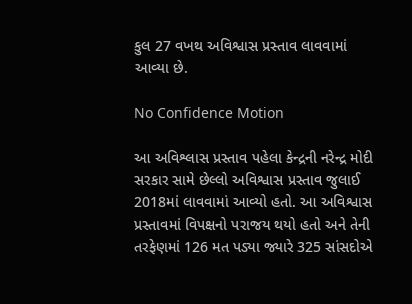કુલ 27 વખથ અવિશ્વાસ પ્રસ્તાવ લાવવામાં આવ્યા છે.

No Confidence Motion

આ અવિશ્લાસ પ્રસ્તાવ પહેલા કેન્દ્રની નરેન્દ્ર મોદી સરકાર સામે છેલ્લો અવિશ્વાસ પ્રસ્તાવ જુલાઈ 2018માં લાવવામાં આવ્યો હતો. આ અવિશ્વાસ પ્રસ્તાવમાં વિપક્ષનો પરાજય થયો હતો અને તેની તરફેણમાં 126 મત પડ્યા જ્યારે 325 સાંસદોએ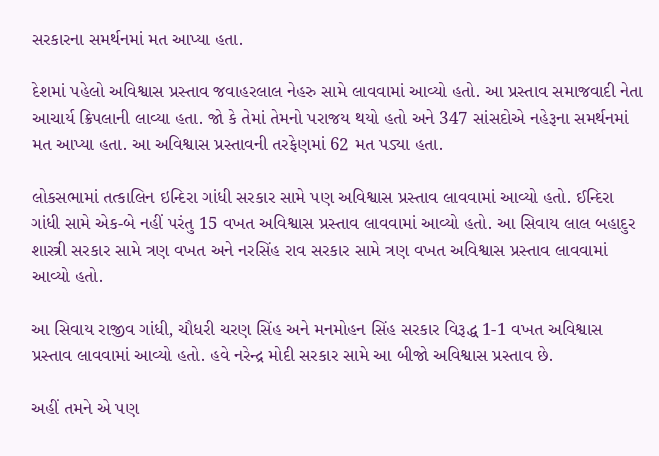સરકારના સમર્થનમાં મત આપ્યા હતા.

દેશમાં પહેલો અવિશ્વાસ પ્રસ્તાવ જવાહરલાલ નેહરુ સામે લાવવામાં આવ્યો હતો. આ પ્રસ્તાવ સમાજવાદી નેતા આચાર્ય ક્રિપલાની લાવ્યા હતા. જો કે તેમાં તેમનો પરાજય થયો હતો અને 347 સાંસદોએ નહેરૂના સમર્થનમાં મત આપ્યા હતા. આ અવિશ્વાસ પ્રસ્તાવની તરફેણમાં 62 મત પડ્યા હતા.

લોકસભામાં તત્કાલિન ઇન્દિરા ગાંધી સરકાર સામે પણ અવિશ્વાસ પ્રસ્તાવ લાવવામાં આવ્યો હતો. ઈન્દિરા ગાંધી સામે એક-બે નહીં પરંતુ 15 વખત અવિશ્વાસ પ્રસ્તાવ લાવવામાં આવ્યો હતો. આ સિવાય લાલ બહાદુર શાસ્ત્રી સરકાર સામે ત્રણ વખત અને નરસિંહ રાવ સરકાર સામે ત્રણ વખત અવિશ્વાસ પ્રસ્તાવ લાવવામાં આવ્યો હતો.

આ સિવાય રાજીવ ગાંધી, ચૌધરી ચરણ સિંહ અને મનમોહન સિંહ સરકાર વિરૂદ્ધ 1-1 વખત અવિશ્વાસ પ્રસ્તાવ લાવવામાં આવ્યો હતો. હવે નરેન્દ્ર મોદી સરકાર સામે આ બીજો અવિશ્વાસ પ્રસ્તાવ છે.

અહીં તમને એ પણ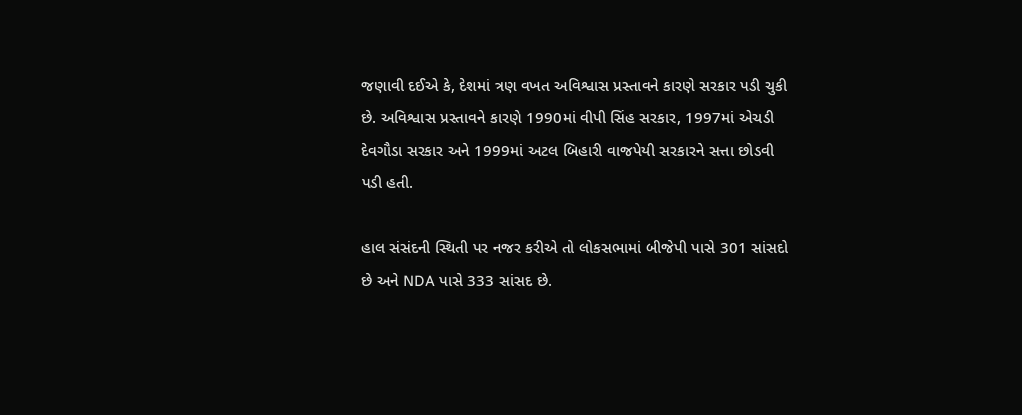જણાવી દઈએ કે, દેશમાં ત્રણ વખત અવિશ્વાસ પ્રસ્તાવને કારણે સરકાર પડી ચુકી છે. અવિશ્વાસ પ્રસ્તાવને કારણે 1990માં વીપી સિંહ સરકાર, 1997માં એચડી દેવગૌડા સરકાર અને 1999માં અટલ બિહારી વાજપેયી સરકારને સત્તા છોડવી પડી હતી.

હાલ સંસંદની સ્થિતી પર નજર કરીએ તો લોકસભામાં બીજેપી પાસે 301 સાંસદો છે અને NDA પાસે 333 સાંસદ છે.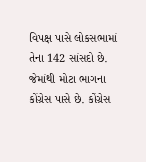વિપક્ષ પાસે લોકસભામાં તેના 142 સાંસદો છે. જેમાંથી મોટા ભાગના કોંગ્રેસ પાસે છે. કોંગ્રેસ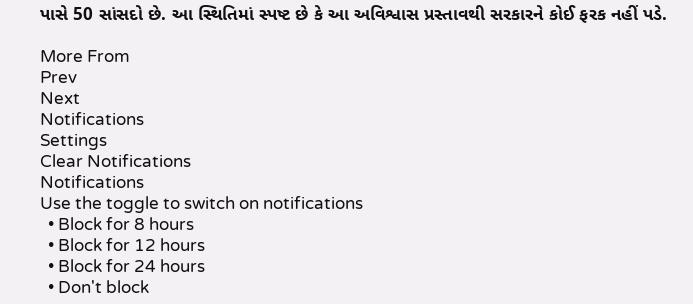પાસે 50 સાંસદો છે. આ સ્થિતિમાં સ્પષ્ટ છે કે આ અવિશ્વાસ પ્રસ્તાવથી સરકારને કોઈ ફરક નહીં પડે.

More From
Prev
Next
Notifications
Settings
Clear Notifications
Notifications
Use the toggle to switch on notifications
  • Block for 8 hours
  • Block for 12 hours
  • Block for 24 hours
  • Don't block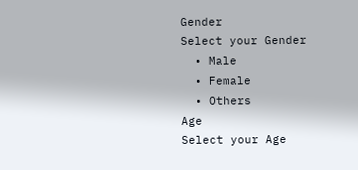Gender
Select your Gender
  • Male
  • Female
  • Others
Age
Select your Age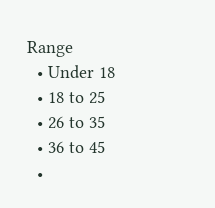Range
  • Under 18
  • 18 to 25
  • 26 to 35
  • 36 to 45
  •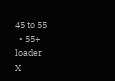45 to 55
  • 55+
loader
X